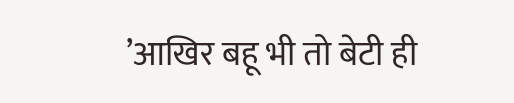’आखिर बहू भी तो बेटी ही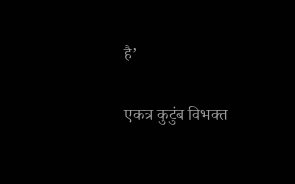है’

एकत्र कुटुंब विभक्त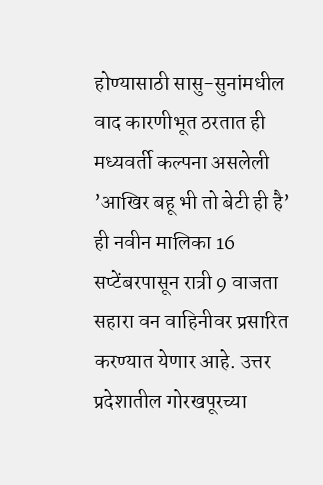होण्यासाठी सासु-सुनांमधील वाद कारणीभूत ठरतात ही मध्यवर्ती कल्पना असलेली ’आखिर बहू भी तो बेटी ही है’ ही नवीन मालिका 16 सप्टेंबरपासून रात्री 9 वाजता सहारा वन वाहिनीवर प्रसारित करण्यात येणार आहे. उत्तर प्रदेशातील गोरखपूरच्या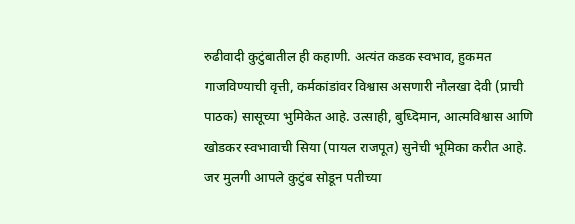रुढीवादी कुटुंबातील ही कहाणी. अत्यंत कडक स्वभाव, हुकमत गाजविण्याची वृत्ती, कर्मकांडांवर विश्वास असणारी नौलखा देवी (प्राची पाठक) सासूच्या भुमिकेत आहे. उत्साही, बुध्दिमान, आत्मविश्वास आणि खोडकर स्वभावाची सिया (पायल राजपूत) सुनेची भूमिका करीत आहे. जर मुलगी आपले कुटुंब सोडून पतीच्या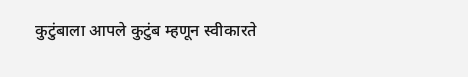कुटुंबाला आपले कुटुंब म्हणून स्वीकारते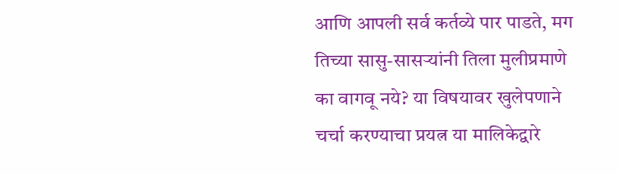आणि आपली सर्व कर्तव्ये पार पाडते, मग तिच्या सासु-सासर्‍यांनी तिला मुलीप्रमाणे का वागवू नये? या विषयावर खुलेपणाने चर्चा करण्याचा प्रयत्न या मालिकेद्वारे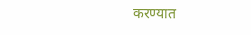करण्यात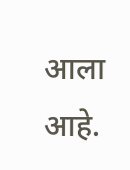आला आहे.